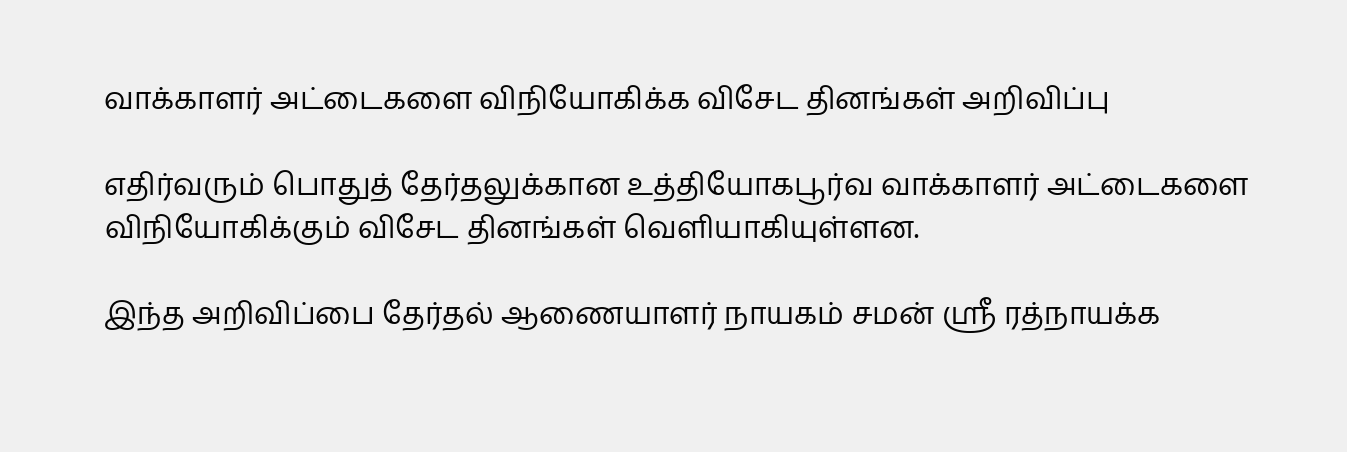வாக்காளர் அட்டைகளை விநியோகிக்க விசேட தினங்கள் அறிவிப்பு

எதிர்வரும் பொதுத் தேர்தலுக்கான உத்தியோகபூர்வ வாக்காளர் அட்டைகளை விநியோகிக்கும் விசேட தினங்கள் வெளியாகியுள்ளன.

இந்த அறிவிப்பை தேர்தல் ஆணையாளர் நாயகம் சமன் ஸ்ரீ ரத்நாயக்க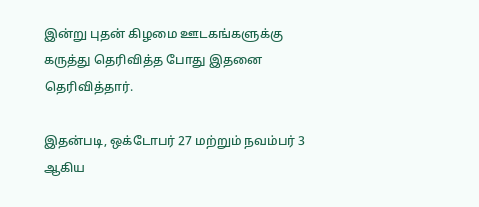இன்று புதன் கிழமை ஊடகங்களுக்கு கருத்து தெரிவித்த போது இதனை தெரிவித்தார்.

இதன்படி, ஒக்டோபர் 27 மற்றும் நவம்பர் 3 ஆகிய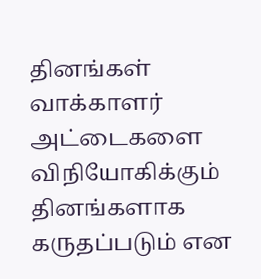தினங்கள் வாக்காளர் அட்டைகளை விநியோகிக்கும் தினங்களாக கருதப்படும் என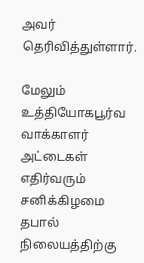அவர் தெரிவித்துள்ளார்.

மேலும் உத்தியோகபூர்வ வாக்காளர் அட்டைகள் எதிர்வரும் சனிக்கிழமை தபால் நிலையத்திற்கு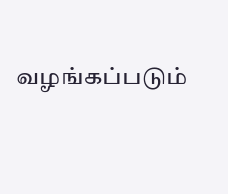வழங்கப்படும்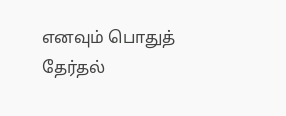எனவும் பொதுத் தேர்தல்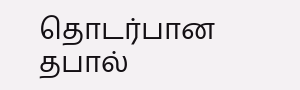தொடர்பான தபால்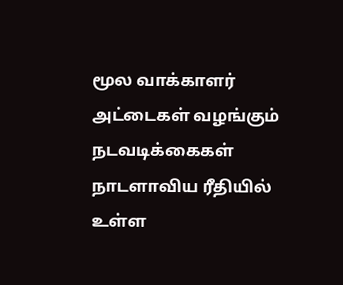மூல வாக்காளர் அட்டைகள் வழங்கும் நடவடிக்கைகள் நாடளாவிய ரீதியில் உள்ள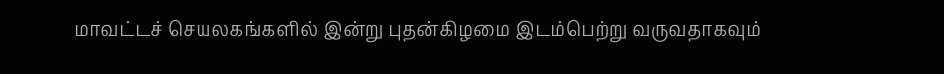மாவட்டச் செயலகங்களில் இன்று புதன்கிழமை இடம்பெற்று வருவதாகவும்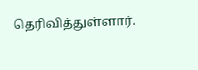தெரிவித்துள்ளார்.